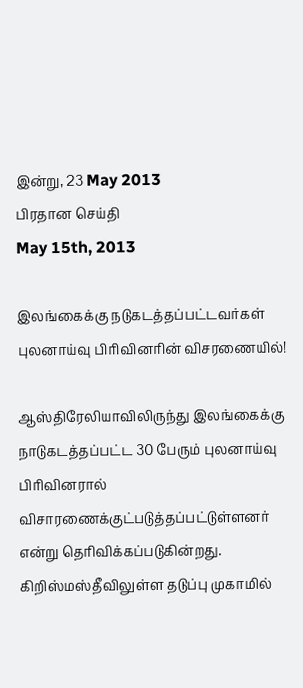இன்று, 23 May 2013
பிரதான செய்தி
May 15th, 2013

இலங்கைக்கு நடுகடத்தப்பட்டவர்கள் புலனாய்வு பிரிவினரின் விசரணையில்!

ஆஸ்திரேலியாவிலிருந்து இலங்கைக்கு நாடுகடத்தப்பட்ட 30 பேரும் புலனாய்வு பிரிவினரால் விசாரணைக்குட்படுத்தப்பட்டுள்ளனர் என்று தெரிவிக்கப்படுகின்றது. கிறிஸ்மஸ்தீவிலுள்ள தடுப்பு முகாமில்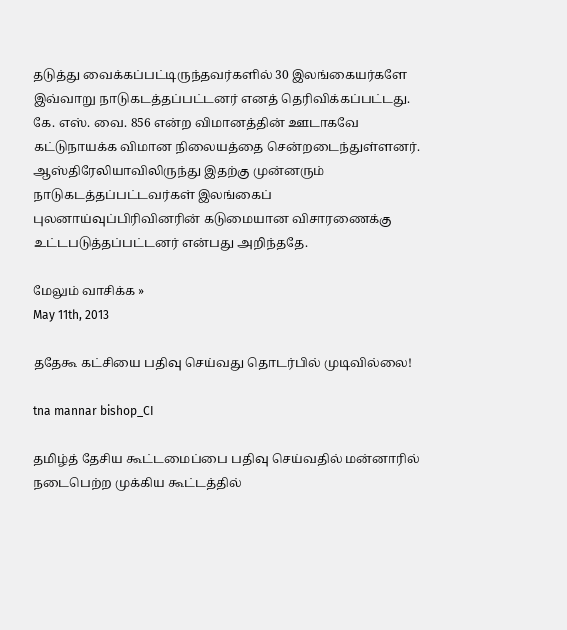தடுத்து வைக்கப்பட்டிருந்தவர்களில் 30 இலங்கையர்களே இவ்வாறு நாடுகடத்தப்பட்டனர் எனத் தெரிவிக்கப்பட்டது. கே. எஸ். வை. 856 என்ற விமானத்தின் ஊடாகவே கட்டுநாயக்க விமான நிலையத்தை சென்றடைந்துள்ளனர். ஆஸ்திரேலியாவிலிருந்து இதற்கு முன்னரும் நாடுகடத்தப்பட்டவர்கள் இலங்கைப் புலனாய்வுப்பிரிவினரின் கடுமையான விசாரணைக்கு உட்டபடுத்தப்பட்டனர் என்பது அறிந்ததே.

மேலும் வாசிக்க »
May 11th, 2013

ததேகூ கட்சியை பதிவு செய்வது தொடர்பில் முடிவில்லை!

tna mannar bishop_CI

தமிழ்த் தேசிய கூட்டமைப்பை பதிவு செய்வதில் மன்னாரில் நடைபெற்ற முக்கிய கூட்டத்தில்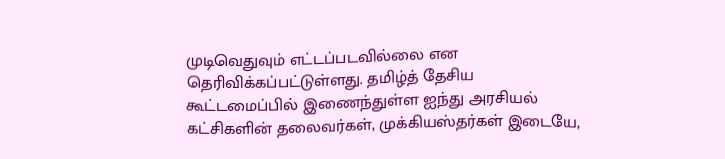முடிவெதுவும் எட்டப்படவில்லை என தெரிவிக்கப்பட்டுள்ளது. தமிழ்த் தேசிய கூட்டமைப்பில் இணைந்துள்ள ஐந்து அரசியல் கட்சிகளின் தலைவர்கள், முக்கியஸ்தர்கள் இடையே,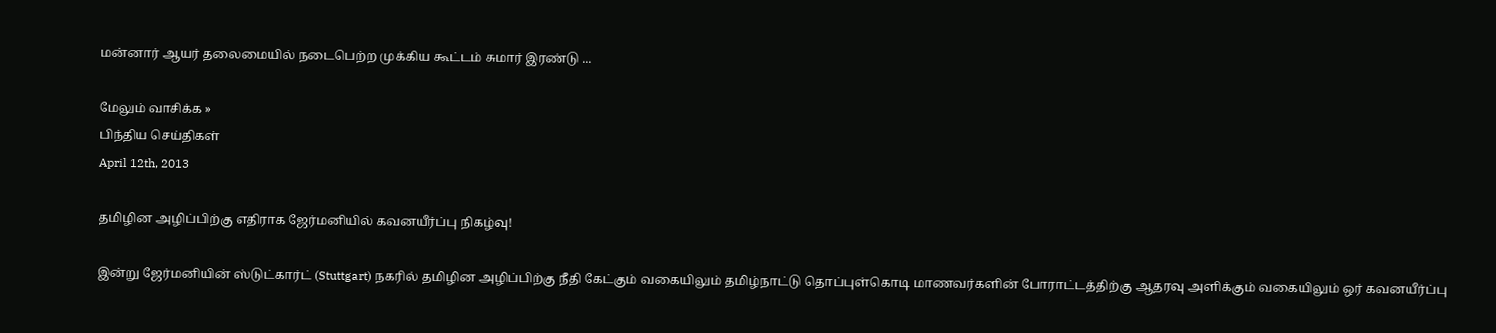மன்னார் ஆயர் தலைமையில் நடைபெற்ற முக்கிய கூட்டம் சுமார் இரண்டு ...

மேலும் வாசிக்க »
பிந்திய செய்திகள்
April 12th, 2013

தமிழின அழிப்பிற்கு எதிராக ஜேர்மனியில் கவனயீர்ப்பு நிகழ்வு!

இன்று ஜேர்மனியின் ஸ்டுட்கார்ட் (Stuttgart) நகரில் தமிழின அழிப்பிற்கு நீதி கேட்கும் வகையிலும் தமிழ்நாட்டு தொப்புள்கொடி மாணவர்களின் போராட்டத்திற்கு ஆதரவு அளிக்கும் வகையிலும் ஒர் கவனயீர்ப்பு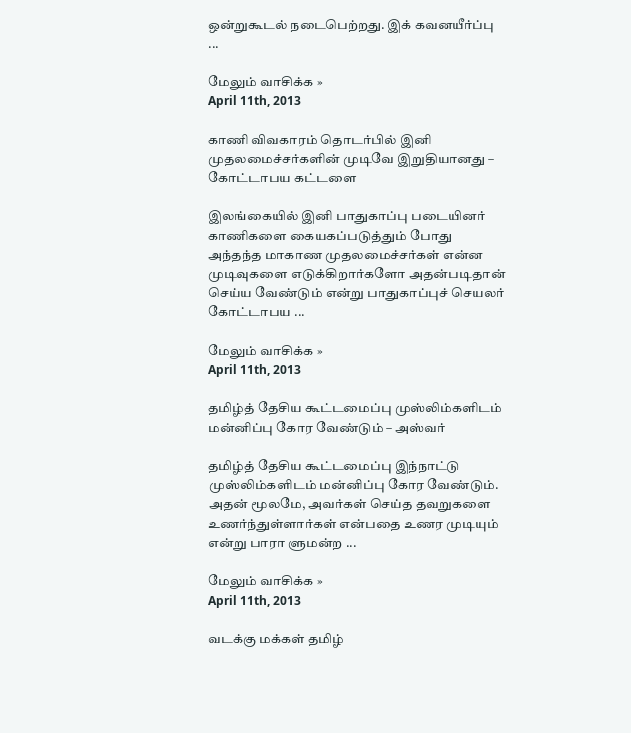ஒன்றுகூடல் நடைபெற்றது. இக் கவனயீர்ப்பு ...

மேலும் வாசிக்க »
April 11th, 2013

காணி விவகாரம் தொடர்பில் இனி முதலமைச்சர்களின் முடிவே இறுதியானது – கோட்டாபய கட்டளை

இலங்கையில் இனி பாதுகாப்பு படையினர் காணிகளை கையகப்படுத்தும் போது அந்தந்த மாகாண முதலமைச்சர்கள் என்ன முடிவுகளை எடுக்கிறார்களோ அதன்படிதான் செய்ய வேண்டும் என்று பாதுகாப்புச் செயலர் கோட்டாபய ...

மேலும் வாசிக்க »
April 11th, 2013

தமிழ்த் தேசிய கூட்டமைப்பு முஸ்லிம்களிடம் மன்னிப்பு கோர வேண்டும் – அஸ்வர்

தமிழ்த் தேசிய கூட்டமைப்பு இந்நாட்டு முஸ்லிம்களிடம் மன்னிப்பு கோர வேண்டும். அதன் மூலமே, அவர்கள் செய்த தவறுகளை உணர்ந்துள்ளார்கள் என்பதை உணர முடியும் என்று பாரா ளுமன்ற ...

மேலும் வாசிக்க »
April 11th, 2013

வடக்கு மக்கள் தமிழ்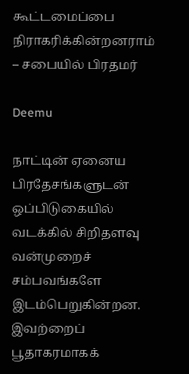கூட்டமைப்பை நிராகரிக்கின்றனராம் – சபையில் பிரதமர்

Deemu

நாட்டின் ஏனைய பிரதேசங்களுடன் ஒப்பிடுகையில் வடக்கில் சிறிதளவு வன்முறைச் சம்பவங்களே இடம்பெறுகின்றன. இவற்றைப் பூதாகரமாகக்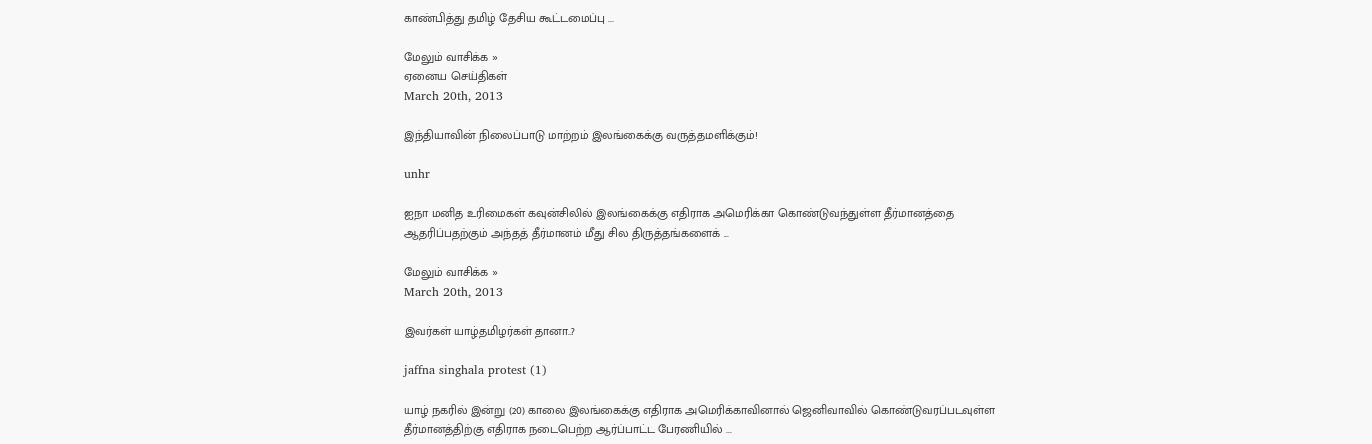காண்பித்து தமிழ் தேசிய கூட்டமைப்பு ...

மேலும் வாசிக்க »
ஏனைய செய்திகள்
March 20th, 2013

இந்தியாவின் நிலைப்பாடு மாற்றம் இலங்கைக்கு வருத்தமளிக்கும்!

unhr

ஐநா மனித உரிமைகள் கவுன்சிலில் இலங்கைக்கு எதிராக அமெரிக்கா கொண்டுவந்துள்ள தீர்மானத்தை ஆதரிப்பதற்கும் அந்தத் தீர்மானம் மீது சில திருத்தங்களைக் ...

மேலும் வாசிக்க »
March 20th, 2013

இவர்கள் யாழ்தமிழர்கள் தானா..?

jaffna singhala protest (1)

யாழ் நகரில் இன்று (20) காலை இலங்கைக்கு எதிராக அமெரிக்காவினால் ஜெனிவாவில் கொண்டுவரப்படவுள்ள தீர்மானத்திற்கு எதிராக நடைபெற்ற ஆர்ப்பாட்ட பேரணியில் ...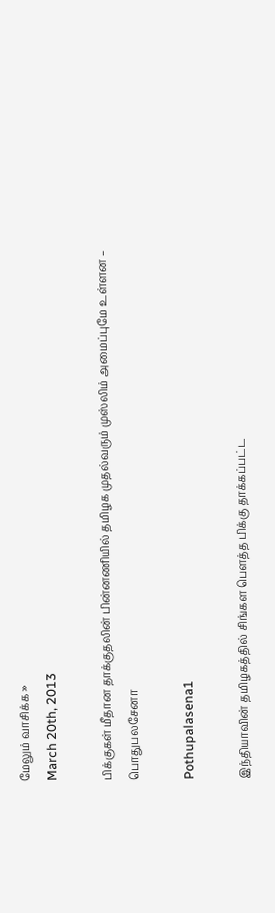மேலும் வாசிக்க »
March 20th, 2013

பிக்குகள் மீதான தாக்குதலின் பின்னணியில் தமிழக முதல்வரும் முஸ்லிம் அமைப்புமே உள்ளன – பொதுபலசேனா

Pothupalasena1

இந்தியாவின் தமிழகத்தில் சிங்கள பௌத்த பிக்கு தாக்கப்பட்ட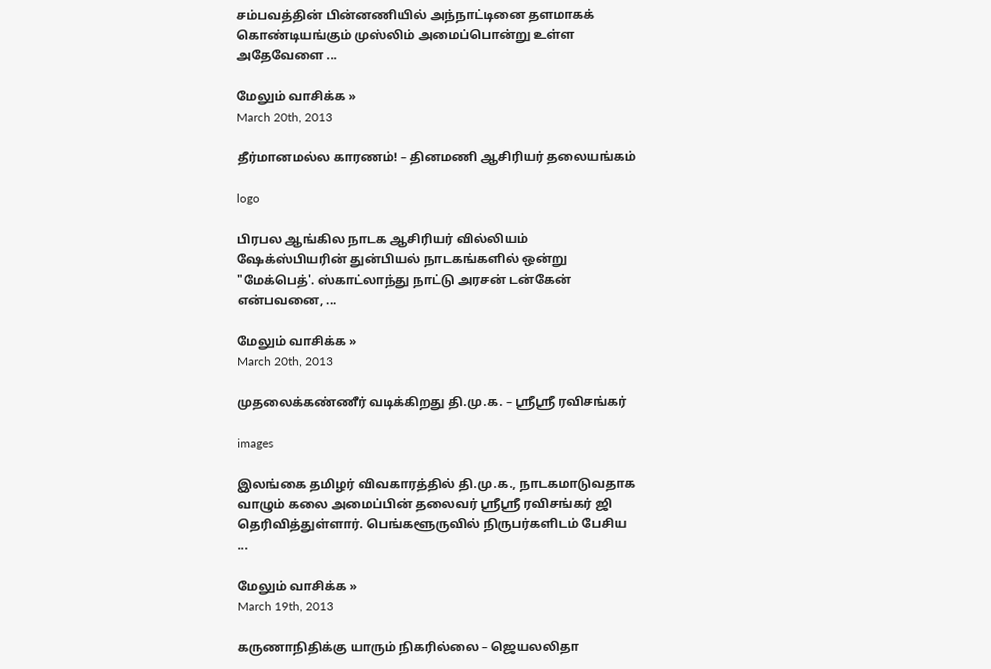சம்பவத்தின் பின்னணியில் அந்நாட்டினை தளமாகக் கொண்டியங்கும் முஸ்லிம் அமைப்பொன்று உள்ள அதேவேளை ...

மேலும் வாசிக்க »
March 20th, 2013

தீர்மானமல்ல காரணம்! – தினமணி ஆசிரியர் தலையங்கம்

logo

பிரபல ஆங்கில நாடக ஆசிரியர் வில்லியம் ஷேக்ஸ்பியரின் துன்பியல் நாடகங்களில் ஒன்று "மேக்பெத்'. ஸ்காட்லாந்து நாட்டு அரசன் டன்கேன் என்பவனை, ...

மேலும் வாசிக்க »
March 20th, 2013

முதலைக்கண்ணீர் வடிக்கிறது தி.மு.க. – ஸ்ரீஸ்ரீ ரவிசங்கர்

images

இலங்கை தமிழர் விவகாரத்தில் தி.மு.க., நாடகமாடுவதாக வாழும் கலை அமைப்பின் தலைவர் ஸ்ரீஸ்ரீ ரவிசங்கர் ஜி தெரிவித்துள்ளார். பெங்களூருவில் நிருபர்களிடம் பேசிய ...

மேலும் வாசிக்க »
March 19th, 2013

கருணாநிதிக்கு யாரும் நிகரில்லை – ஜெயலலிதா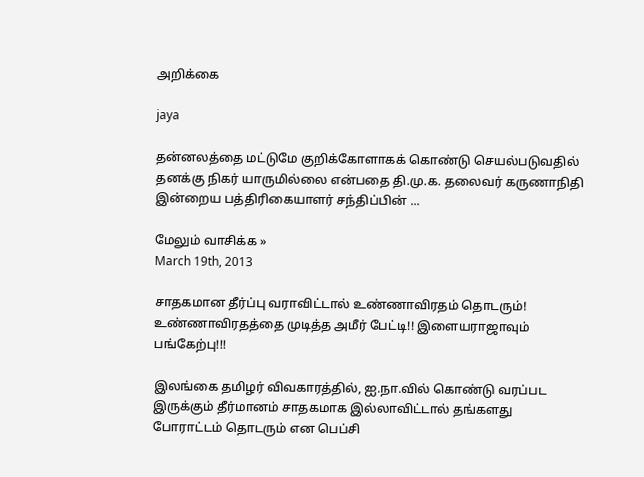அறிக்கை

jaya

தன்னலத்தை மட்டுமே குறிக்கோளாகக் கொண்டு செயல்படுவதில் தனக்கு நிகர் யாருமில்லை என்பதை தி.மு.க. தலைவர் கருணாநிதி இன்றைய பத்திரிகையாளர் சந்திப்பின் ...

மேலும் வாசிக்க »
March 19th, 2013

சாதகமான தீர்ப்பு வராவிட்டால் உண்ணாவிரதம் தொடரும்! உண்ணாவிரதத்தை முடித்த அமீர் பேட்டி!! இளையராஜாவும் பங்கேற்பு!!!

இலங்கை தமிழர் விவகாரத்தில், ஐ.நா.வில் கொண்டு வரப்பட இருக்கும் தீர்மானம் சாதகமாக இல்லாவிட்டால் தங்களது போராட்டம் தொடரும் என பெப்சி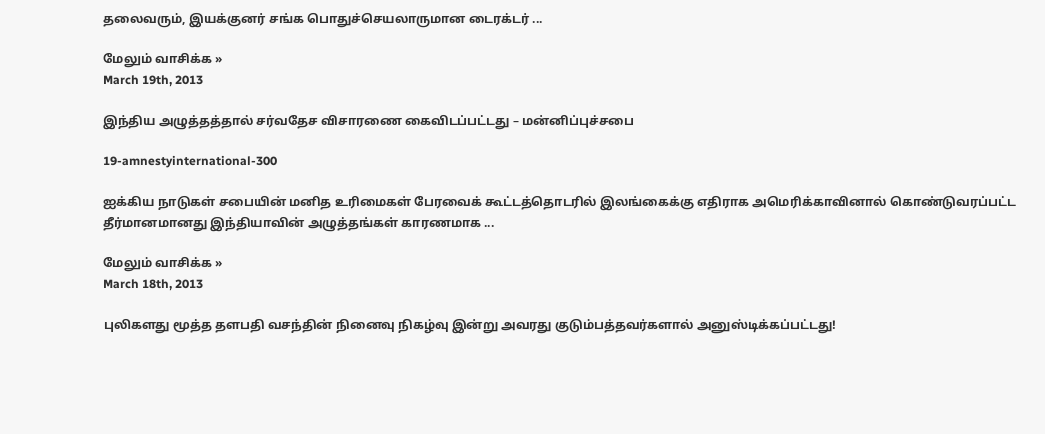தலைவரும், இயக்குனர் சங்க பொதுச்செயலாருமான டைரக்டர் ...

மேலும் வாசிக்க »
March 19th, 2013

இந்திய அழுத்தத்தால் சர்வதேச விசாரணை கைவிடப்பட்டது – மன்னிப்புச்சபை

19-amnestyinternational-300

ஐக்கிய நாடுகள் சபையின் மனித உரிமைகள் பேரவைக் கூட்டத்தொடரில் இலங்கைக்கு எதிராக அமெரிக்காவினால் கொண்டுவரப்பட்ட தீர்மானமானது இந்தியாவின் அழுத்தங்கள் காரணமாக ...

மேலும் வாசிக்க »
March 18th, 2013

புலிகளது மூத்த தளபதி வசந்தின் நினைவு நிகழ்வு இன்று அவரது குடும்பத்தவர்களால் அனுஸ்டிக்கப்பட்டது!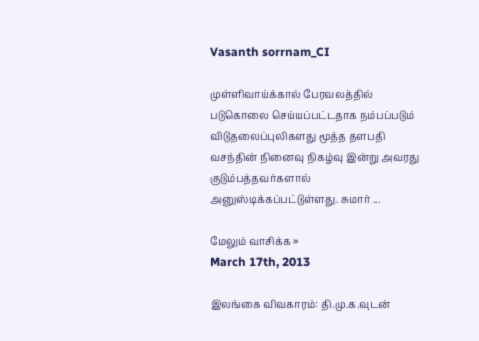Vasanth sorrnam_CI

முள்ளிவாய்க்கால் பேரவலத்தில் படுகொலை செய்யப்பட்டதாக நம்பப்படும் விடுதலைப்புலிகளது மூத்த தளபதி வசந்தின் நினைவு நிகழ்வு இன்று அவரது குடும்பத்தவர்களால்  அனுஸ்டிக்கப்பட்டுள்ளது. சுமார் ...

மேலும் வாசிக்க »
March 17th, 2013

இலங்கை விவகாரம்: தி.மு.க.வுடன்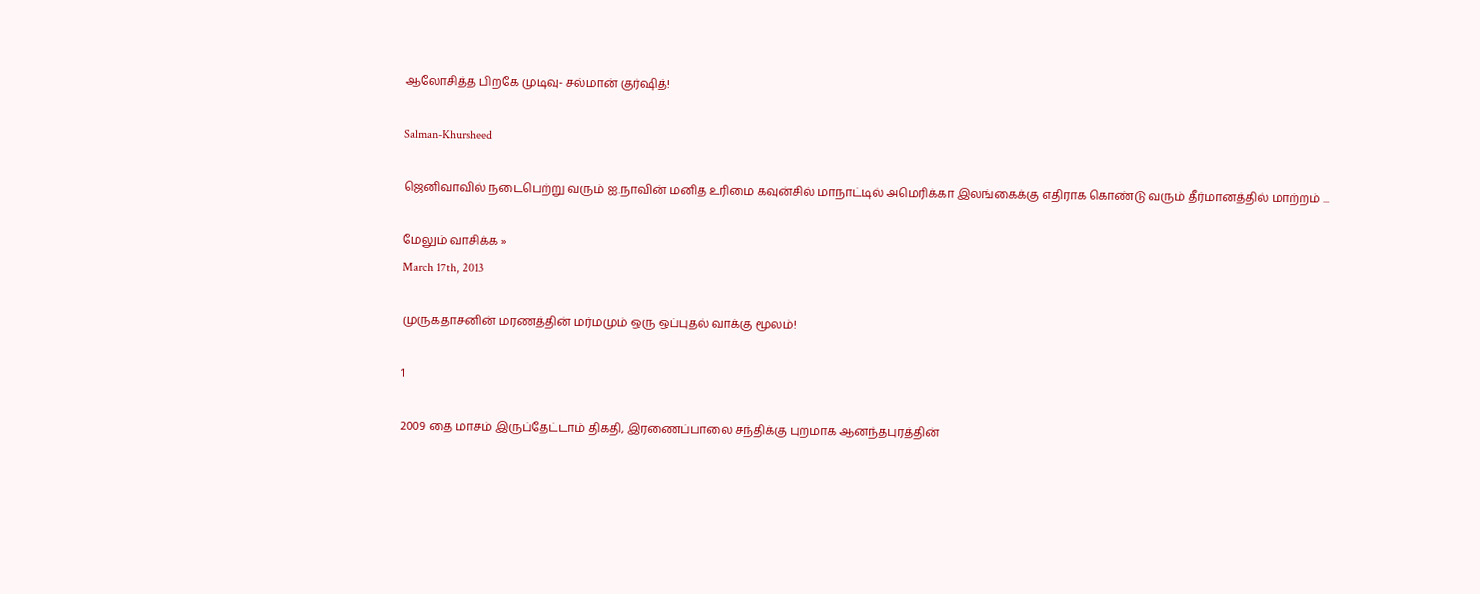ஆலோசித்த பிறகே முடிவு- சல்மான் குர்ஷித்!

Salman-Khursheed

ஜெனிவாவில் நடைபெற்று வரும் ஐ.நாவின் மனித உரிமை கவுன்சில் மாநாட்டில் அமெரிக்கா இலங்கைக்கு எதிராக கொண்டு வரும் தீர்மானத்தில் மாற்றம் ...

மேலும் வாசிக்க »
March 17th, 2013

முருகதாசனின் மரணத்தின் மர்மமும் ஒரு ஒப்புதல் வாக்கு மூலம்!

1

2009 தை மாசம் இருப்தேட்டாம் திகதி, இரணைப்பாலை சந்திக்கு புறமாக ஆனந்தபுரத்தின்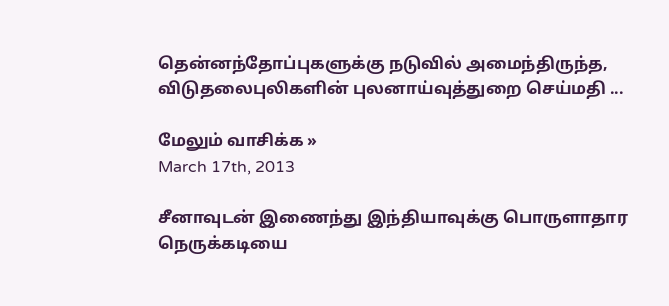தென்னந்தோப்புகளுக்கு நடுவில் அமைந்திருந்த, விடுதலைபுலிகளின் புலனாய்வுத்துறை செய்மதி ...

மேலும் வாசிக்க »
March 17th, 2013

சீனாவுடன் இணைந்து இந்தியாவுக்கு பொருளாதார நெருக்கடியை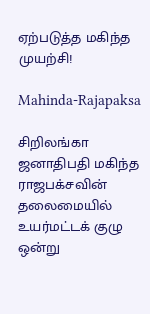ஏற்படுத்த மகிந்த முயற்சி!

Mahinda-Rajapaksa

சிறிலங்கா ஜனாதிபதி மகிந்த ராஜபக்சவின் தலைமையில் உயர்மட்டக் குழு ஒன்று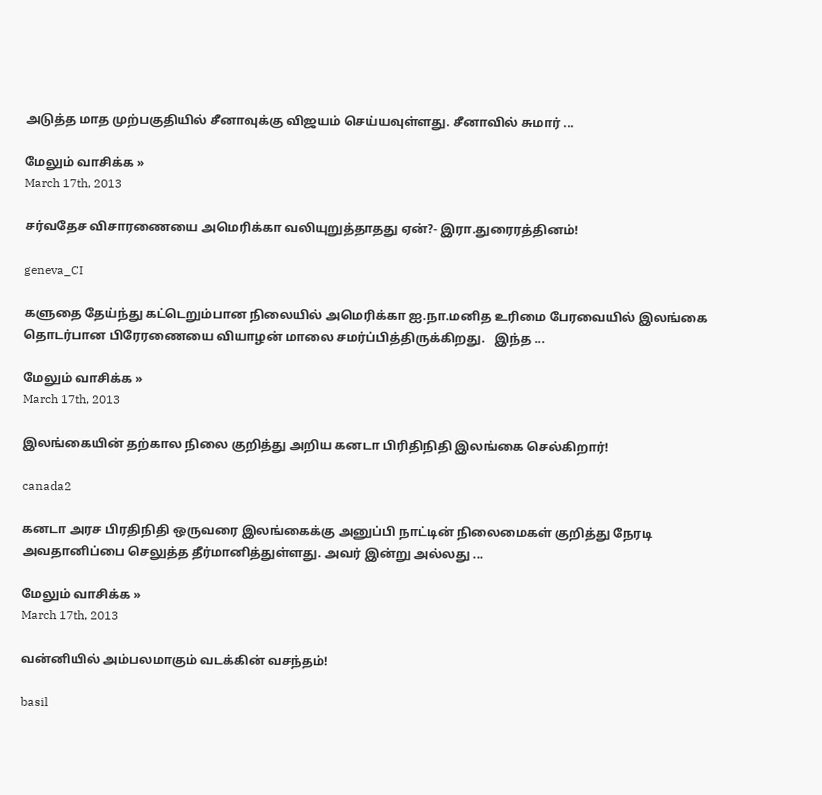அடுத்த மாத முற்பகுதியில் சீனாவுக்கு விஜயம் செய்யவுள்ளது. சீனாவில் சுமார் ...

மேலும் வாசிக்க »
March 17th, 2013

சர்வதேச விசாரணையை அமெரிக்கா வலியுறுத்தாதது ஏன்?- இரா.துரைரத்தினம்!

geneva_CI

களுதை தேய்ந்து கட்டெறும்பான நிலையில் அமெரிக்கா ஐ.நா.மனித உரிமை பேரவையில் இலங்கை தொடர்பான பிரேரணையை வியாழன் மாலை சமர்ப்பித்திருக்கிறது.   இந்த ...

மேலும் வாசிக்க »
March 17th, 2013

இலங்கையின் தற்கால நிலை குறித்து அறிய கனடா பிரிதிநிதி இலங்கை செல்கிறார்!

canada2

கனடா அரச பிரதிநிதி ஒருவரை இலங்கைக்கு அனுப்பி நாட்டின் நிலைமைகள் குறித்து நேரடி அவதானிப்பை செலுத்த தீர்மானித்துள்ளது. அவர் இன்று அல்லது ...

மேலும் வாசிக்க »
March 17th, 2013

வன்னியில் அம்பலமாகும் வடக்கின் வசந்தம்!

basil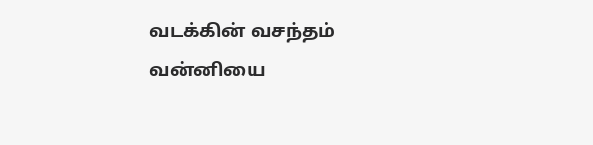வடக்கின் வசந்தம் வன்னியை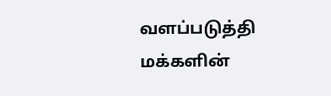வளப்படுத்தி மக்களின்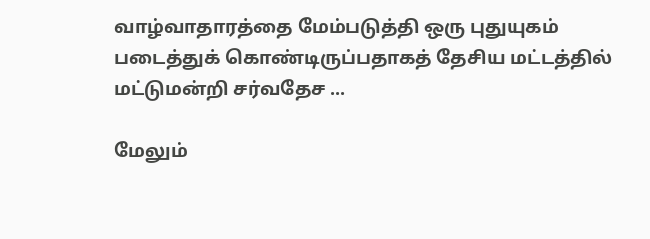வாழ்வாதாரத்தை மேம்படுத்தி ஒரு புதுயுகம் படைத்துக் கொண்டிருப்பதாகத் தேசிய மட்டத்தில் மட்டுமன்றி சர்வதேச ...

மேலும்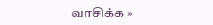வாசிக்க »